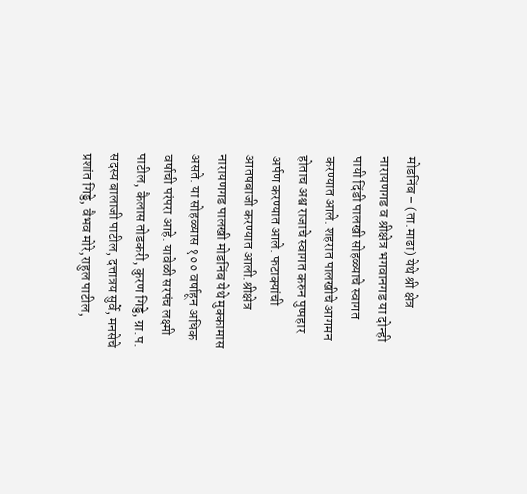मोडनिंब – (ता.माढा) येथे श्री क्षेत्र नारायणगड व श्रीक्षेत्र भगवानगड या दोन्ही पायी दिंडी पालखी सोहळ्याचे स्वागत करण्यात आले. शहरात पालखीचे आगमन होताच अश्व राजाचे स्वागत करुन पुष्पहार अर्पण करण्यात आले. फटाक्यांची आतषबाजी करण्यात आली.श्रीक्षेत्र नारायणगड पालखी मोडनिंब येथे मुक्कामास असते. या सोहळ्यास १०० वर्षाहून अधिक वर्षाची परंपरा आहे. यावेळी सरपंच लक्ष्मी पाटील, कैलास तोडकरी, कुरण गिड्डे, ग्रा.प. सदस्य बालाजी पाटील, दत्तात्रय सुर्वे, मनसेचे प्रशांत गिड्डे, वैभव मोरे,राहुल पाटील,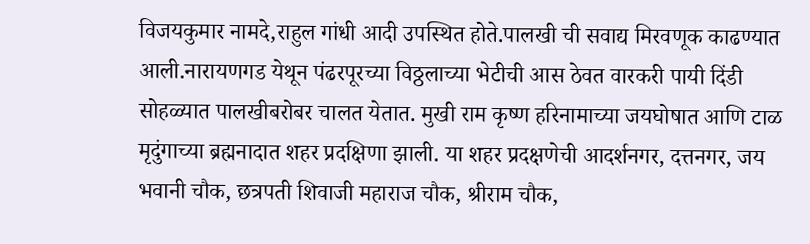विजयकुमार नामदे,राहुल गांधी आदी उपस्थित होते.पालखी ची सवाद्य मिरवणूक काढण्यात आली.नारायणगड येथून पंढरपूरच्या विठ्ठलाच्या भेटीची आस ठेवत वारकरी पायी दिंडी सोहळ्यात पालखीबरोबर चालत येतात. मुखी राम कृष्ण हरिनामाच्या जयघोषात आणि टाळ मृदुंगाच्या ब्रह्मनादात शहर प्रदक्षिणा झाली. या शहर प्रदक्षणेची आदर्शनगर, दत्तनगर, जय भवानी चौक, छत्रपती शिवाजी महाराज चौक, श्रीराम चौक,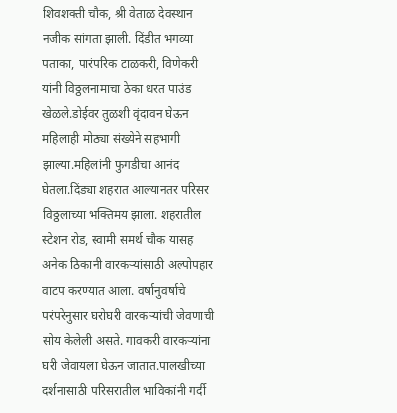शिवशक्ती चौक, श्री वेताळ देवस्थान नजीक सांगता झाली. दिंडीत भगव्या पताका, पारंपरिक टाळकरी, विणेकरी यांनी विठ्ठलनामाचा ठेका धरत पाउंड खेळले.डोईवर तुळशी वृंदावन घेऊन महिलाही मोठ्या संख्येने सहभागी झाल्या.महिलांनी फुगडीचा आनंद घेतला.दिंड्या शहरात आल्यानतर परिसर विठ्ठलाच्या भक्तिमय झाला. शहरातील स्टेशन रोड, स्वामी समर्थ चौक यासह अनेक ठिकानी वारकऱ्यांसाठी अल्पोपहार वाटप करण्यात आला. वर्षानुवर्षाचे परंपरेनुसार घरोघरी वारकऱ्यांची जेवणाची सोय केलेली असते. गावकरी वारकऱ्यांना घरी जेवायला घेऊन जातात.पालखीच्या दर्शनासाठी परिसरातील भाविकांनी गर्दी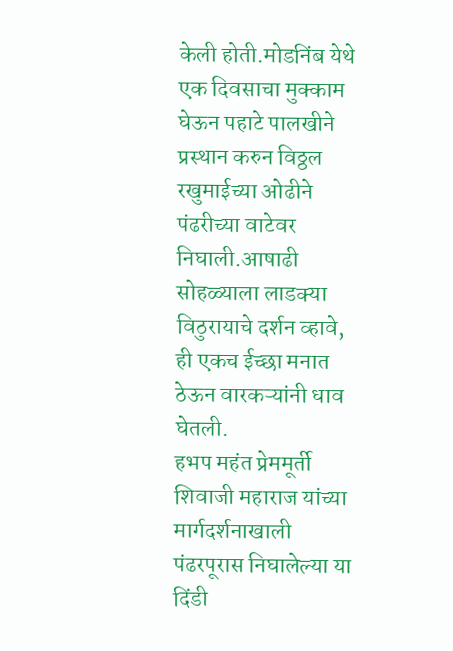केली होती.मोडनिंब येथे एक दिवसाचा मुक्काम घेऊन पहाटे पालखीने प्रस्थान करुन विठ्ठल रखुमाईच्या ओढीने पंढरीच्या वाटेवर निघाली.आषाढी सोहळ्याला लाडक्या विठुरायाचे दर्शन व्हावे, ही एकच ईच्छा मनात ठेऊन वारकऱ्यांनी धाव घेतली.
हभप महंत प्रेममूर्ती शिवाजी महाराज यांच्या मार्गदर्शनाखाली पंढरपूरास निघालेल्या या दिंडी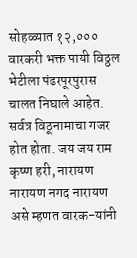सोहळ्यात १२,००० वारकरी भक्त पायी विठ्ठल भेटीला पंढरपूरपुरास चालत निघाले आहेत. सर्वत्र विठूनामाचा गजर होत होता. जय जय राम कृष्ण हरी, नारायण नारायण नगद नारायण असे म्हणत वारक-यांनी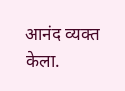आनंद व्यक्त केला.